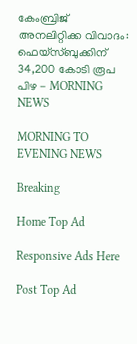കേംബ്രിജ് അനലിറ്റിക്ക വിവാദം: ഫെയ്സ്ബുക്കിന്‌ 34,200 കോടി രൂപ പിഴ - MORNING NEWS

MORNING TO EVENING NEWS

Breaking

Home Top Ad

Responsive Ads Here

Post Top Ad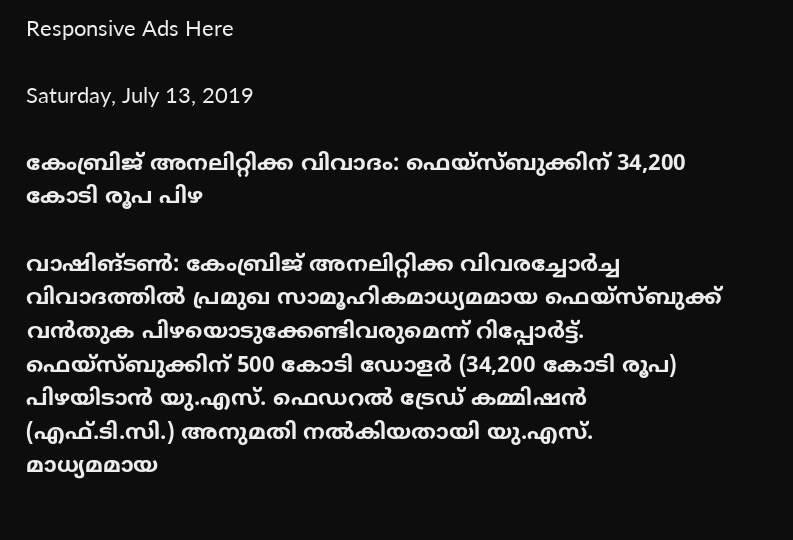Responsive Ads Here

Saturday, July 13, 2019

കേംബ്രിജ് അനലിറ്റിക്ക വിവാദം: ഫെയ്സ്ബുക്കിന്‌ 34,200 കോടി രൂപ പിഴ

വാഷിങ്ടൺ: കേംബ്രിജ് അനലിറ്റിക്ക വിവരച്ചോർച്ച വിവാദത്തിൽ പ്രമുഖ സാമൂഹികമാധ്യമമായ ഫെയ്സ്ബുക്ക് വൻതുക പിഴയൊടുക്കേണ്ടിവരുമെന്ന് റിപ്പോർട്ട്. ഫെയ്സ്ബുക്കിന് 500 കോടി ഡോളർ (34,200 കോടി രൂപ) പിഴയിടാൻ യു.എസ്. ഫെഡറൽ ട്രേഡ് കമ്മിഷൻ (എഫ്.ടി.സി.) അനുമതി നൽകിയതായി യു.എസ്. മാധ്യമമായ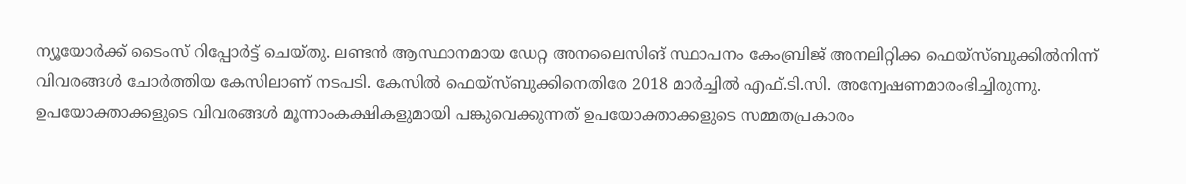ന്യൂയോർക്ക് ടൈംസ് റിപ്പോർട്ട് ചെയ്തു. ലണ്ടൻ ആസ്ഥാനമായ ഡേറ്റ അനലൈസിങ് സ്ഥാപനം കേംബ്രിജ് അനലിറ്റിക്ക ഫെയ്സ്ബുക്കിൽനിന്ന് വിവരങ്ങൾ ചോർത്തിയ കേസിലാണ് നടപടി. കേസിൽ ഫെയ്സ്ബുക്കിനെതിരേ 2018 മാർച്ചിൽ എഫ്.ടി.സി. അന്വേഷണമാരംഭിച്ചിരുന്നു. ഉപയോക്താക്കളുടെ വിവരങ്ങൾ മൂന്നാംകക്ഷികളുമായി പങ്കുവെക്കുന്നത് ഉപയോക്താക്കളുടെ സമ്മതപ്രകാരം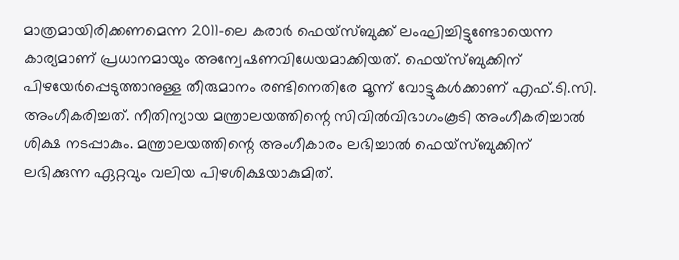മാത്രമായിരിക്കണമെന്ന 2011-ലെ കരാർ ഫെയ്സ്ബുക്ക് ലംഘിച്ചിട്ടുണ്ടോയെന്ന കാര്യമാണ് പ്രധാനമായും അന്വേഷണവിധേയമാക്കിയത്. ഫെയ്സ്ബുക്കിന് പിഴയേർപ്പെടുത്താനുള്ള തീരുമാനം രണ്ടിനെതിരേ മൂന്ന് വോട്ടുകൾക്കാണ് എഫ്.ടി.സി. അംഗീകരിച്ചത്. നീതിന്യായ മന്ത്രാലയത്തിന്റെ സിവിൽവിഭാഗംകൂടി അംഗീകരിച്ചാൽ ശിക്ഷ നടപ്പാകും. മന്ത്രാലയത്തിന്റെ അംഗീകാരം ലഭിച്ചാൽ ഫെയ്സ്ബുക്കിന് ലഭിക്കുന്ന ഏറ്റവും വലിയ പിഴശിക്ഷയാകുമിത്.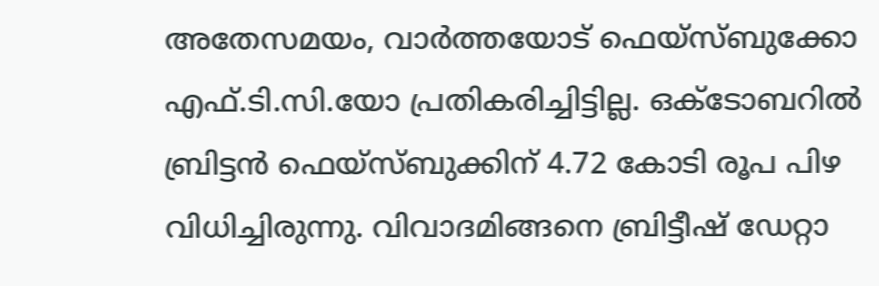അതേസമയം, വാർത്തയോട് ഫെയ്സ്ബുക്കോ എഫ്.ടി.സി.യോ പ്രതികരിച്ചിട്ടില്ല. ഒക്ടോബറിൽ ബ്രിട്ടൻ ഫെയ്സ്ബുക്കിന് 4.72 കോടി രൂപ പിഴ വിധിച്ചിരുന്നു. വിവാദമിങ്ങനെ ബ്രിട്ടീഷ് ഡേറ്റാ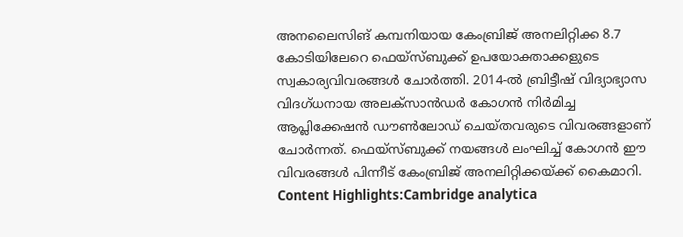അനലൈസിങ് കമ്പനിയായ കേംബ്രിജ് അനലിറ്റിക്ക 8.7 കോടിയിലേറെ ഫെയ്സ്ബുക്ക് ഉപയോക്താക്കളുടെ സ്വകാര്യവിവരങ്ങൾ ചോർത്തി. 2014-ൽ ബ്രിട്ടീഷ് വിദ്യാഭ്യാസ വിദഗ്ധനായ അലക്സാൻഡർ കോഗൻ നിർമിച്ച ആപ്ലിക്കേഷൻ ഡൗൺലോഡ് ചെയ്തവരുടെ വിവരങ്ങളാണ് ചോർന്നത്. ഫെയ്സ്ബുക്ക് നയങ്ങൾ ലംഘിച്ച് കോഗൻ ഈ വിവരങ്ങൾ പിന്നീട് കേംബ്രിജ് അനലിറ്റിക്കയ്ക്ക് കൈമാറി. Content Highlights:Cambridge analytica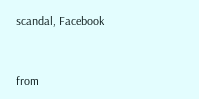scandal, Facebook


from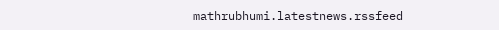mathrubhumi.latestnews.rssfeed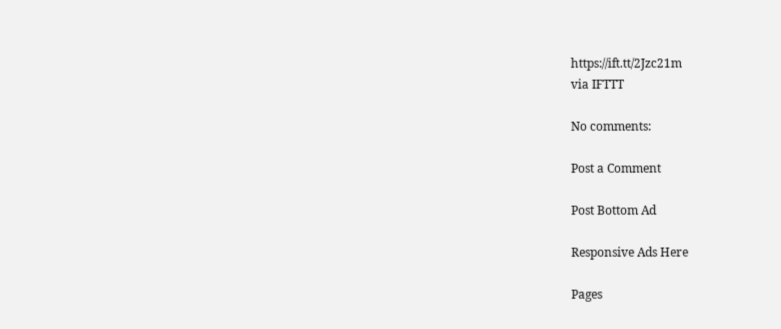https://ift.tt/2Jzc21m
via IFTTT

No comments:

Post a Comment

Post Bottom Ad

Responsive Ads Here

Pages